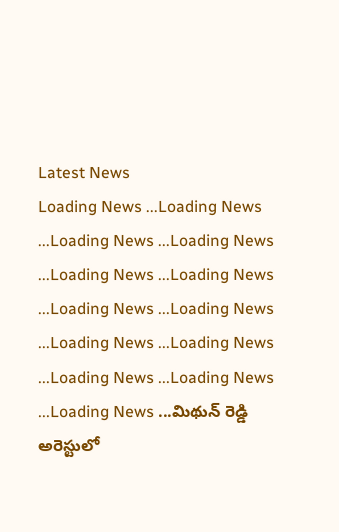Latest News
Loading News ...Loading News ...Loading News ...Loading News ...Loading News ...Loading News ...Loading News ...Loading News ...Loading News ...Loading News ...Loading News ...Loading News ...Loading News ...మిథున్ రెడ్డి అరెస్టులో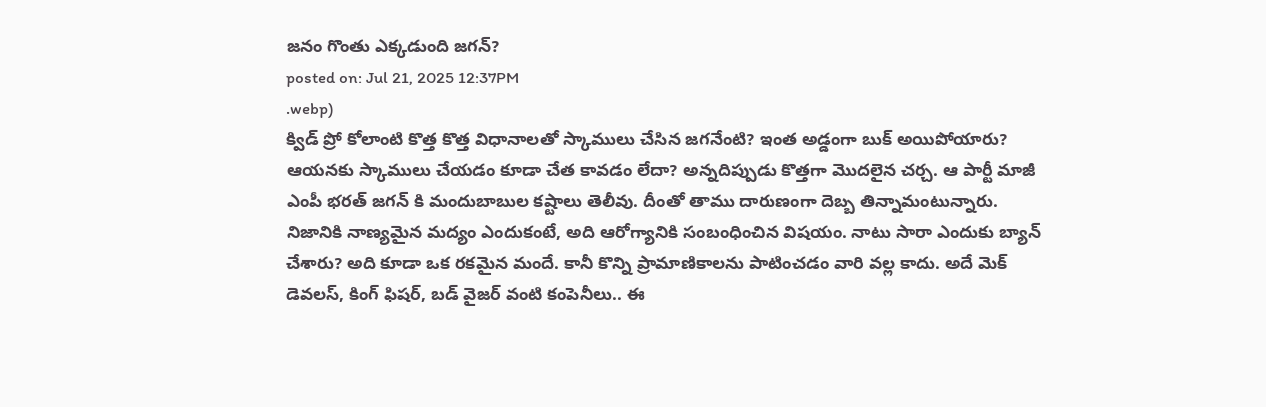జనం గొంతు ఎక్కడుంది జగన్?
posted on: Jul 21, 2025 12:37PM
.webp)
క్విడ్ ప్రో కోలాంటి కొత్త కొత్త విధానాలతో స్కాములు చేసిన జగనేంటి? ఇంత అడ్డంగా బుక్ అయిపోయారు? ఆయనకు స్కాములు చేయడం కూడా చేత కావడం లేదా? అన్నదిప్పుడు కొత్తగా మొదలైన చర్చ. ఆ పార్టీ మాజీ ఎంపీ భరత్ జగన్ కి మందుబాబుల కష్టాలు తెలీవు. దీంతో తాము దారుణంగా దెబ్బ తిన్నామంటున్నారు.
నిజానికి నాణ్యమైన మద్యం ఎందుకంటే, అది ఆరోగ్యానికి సంబంధించిన విషయం. నాటు సారా ఎందుకు బ్యాన్ చేశారు? అది కూడా ఒక రకమైన మందే. కానీ కొన్ని ప్రామాణికాలను పాటించడం వారి వల్ల కాదు. అదే మెక్ డెవలస్, కింగ్ ఫిషర్, బడ్ వైజర్ వంటి కంపెనీలు.. ఈ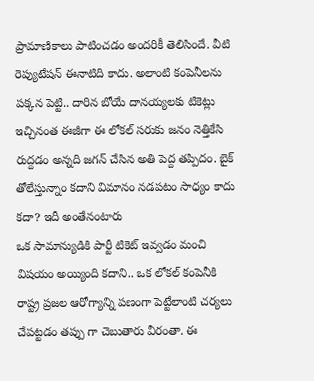ప్రామాణికాలు పాటించడం అందరికీ తెలిసిందే. వీటి రెప్యుటేషన్ ఈనాటిది కాదు. అలాంటి కంపెనీలను పక్కన పెట్టి.. దారిన బోయే దానయ్యలకు టికెట్లు ఇచ్చినంత ఈజీగా ఈ లోకల్ సరుకు జనం నెత్తికేసి రుద్దడం అన్నది జగన్ చేసిన అతి పెద్ద తప్పిదం. బైక్ తోలేస్తున్నాం కదాని విమానం నడపటం సాధ్యం కాదు కదా? ఇదీ అంతేనంటారు
ఒక సామాన్యుడికి పార్టీ టికెట్ ఇవ్వడం మంచి విషయం అయ్యింది కదాని.. ఒక లోకల్ కంపెనీకి రాష్ట్ర ప్రజల ఆరోగ్యాన్ని పణంగా పెట్టేలాంటి చర్యలు చేపట్టడం తప్పు గా చెబుతారు వీరంతా. ఈ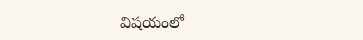విషయంలో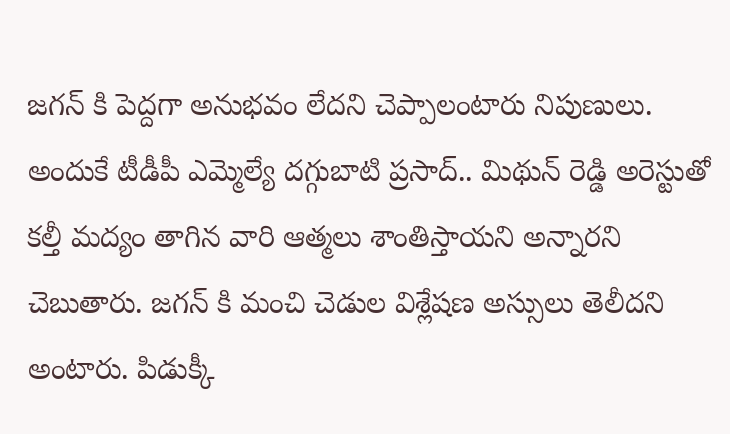జగన్ కి పెద్దగా అనుభవం లేదని చెప్పాలంటారు నిపుణులు. అందుకే టీడీపీ ఎమ్మెల్యే దగ్గుబాటి ప్రసాద్.. మిథున్ రెడ్డి అరెస్టుతో కల్తీ మద్యం తాగిన వారి ఆత్మలు శాంతిస్తాయని అన్నారని చెబుతారు. జగన్ కి మంచి చెడుల విశ్లేషణ అస్సులు తెలీదని అంటారు. పిడుక్కీ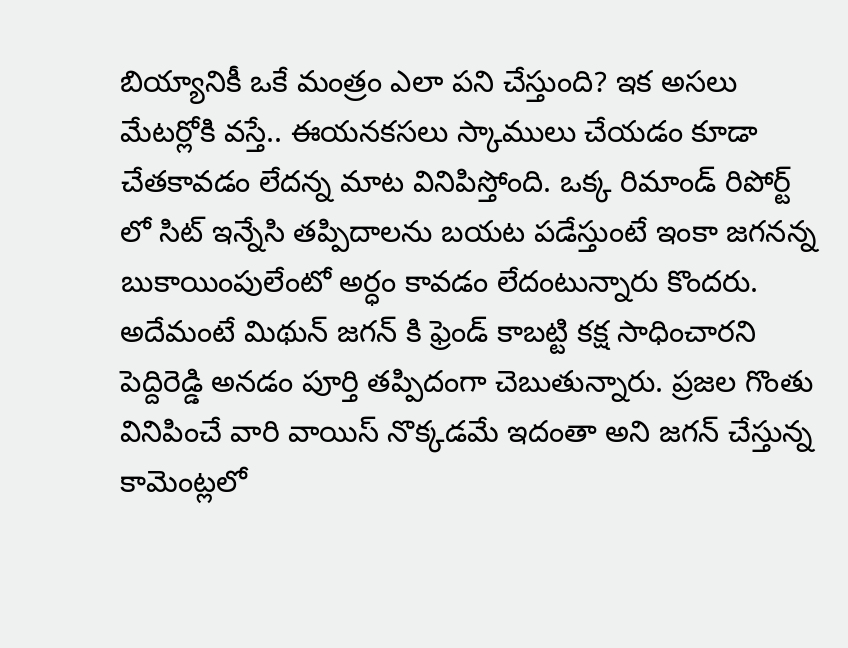బియ్యానికీ ఒకే మంత్రం ఎలా పని చేస్తుంది? ఇక అసలు మేటర్లోకి వస్తే.. ఈయనకసలు స్కాములు చేయడం కూడా చేతకావడం లేదన్న మాట వినిపిస్తోంది. ఒక్క రిమాండ్ రిపోర్ట్ లో సిట్ ఇన్నేసి తప్పిదాలను బయట పడేస్తుంటే ఇంకా జగనన్న బుకాయింపులేంటో అర్ధం కావడం లేదంటున్నారు కొందరు. అదేమంటే మిథున్ జగన్ కి ఫ్రెండ్ కాబట్టి కక్ష సాధించారని పెద్దిరెడ్డి అనడం పూర్తి తప్పిదంగా చెబుతున్నారు. ప్రజల గొంతు వినిపించే వారి వాయిస్ నొక్కడమే ఇదంతా అని జగన్ చేస్తున్న కామెంట్లలో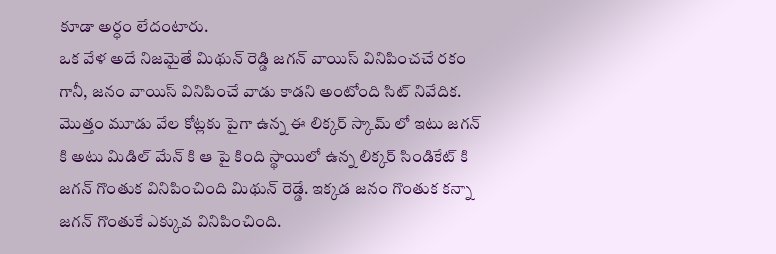కూడా అర్ధం లేదంటారు.
ఒక వేళ అదే నిజమైతే మిథున్ రెడ్డి జగన్ వాయిస్ వినిపించచే రకం గానీ, జనం వాయిస్ వినిపించే వాడు కాడని అంటోంది సిట్ నివేదిక. మొత్తం మూడు వేల కోట్లకు పైగా ఉన్న ఈ లిక్కర్ స్కామ్ లో ఇటు జగన్ కి అటు మిడిల్ మేన్ కి ఆ పై కింది స్థాయిలో ఉన్న లిక్కర్ సిండికేట్ కి జగన్ గొంతుక వినిపించింది మిథున్ రెడ్డే. ఇక్కడ జనం గొంతుక కన్నా జగన్ గొంతుకే ఎక్కువ వినిపించింది.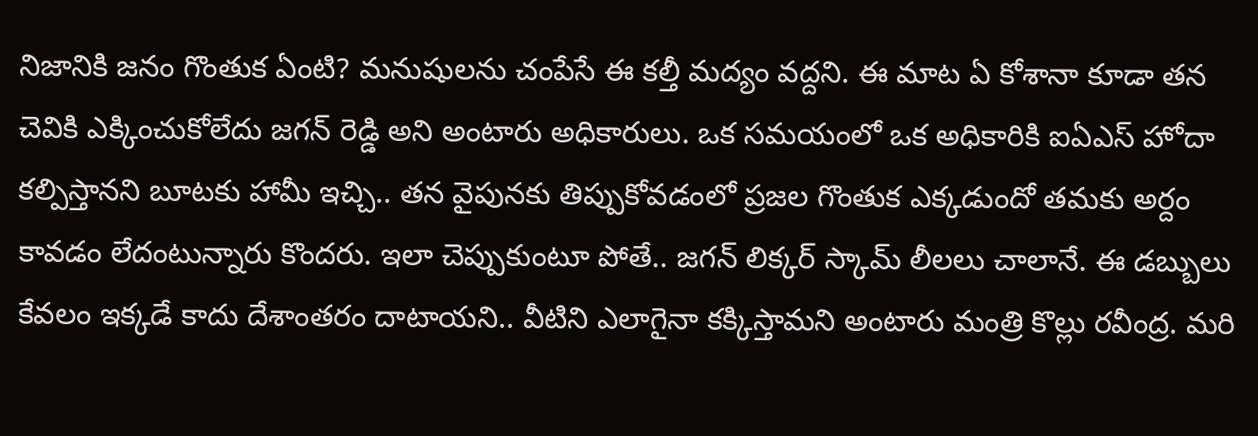నిజానికి జనం గొంతుక ఏంటి? మనుషులను చంపేసే ఈ కల్తీ మద్యం వద్దని. ఈ మాట ఏ కోశానా కూడా తన చెవికి ఎక్కించుకోలేదు జగన్ రెడ్డి అని అంటారు అధికారులు. ఒక సమయంలో ఒక అధికారికి ఐఏఎస్ హోదా కల్పిస్తానని బూటకు హామీ ఇచ్చి.. తన వైపునకు తిప్పుకోవడంలో ప్రజల గొంతుక ఎక్కడుందో తమకు అర్దం కావడం లేదంటున్నారు కొందరు. ఇలా చెప్పుకుంటూ పోతే.. జగన్ లిక్కర్ స్కామ్ లీలలు చాలానే. ఈ డబ్బులు కేవలం ఇక్కడే కాదు దేశాంతరం దాటాయని.. వీటిని ఎలాగైనా కక్కిస్తామని అంటారు మంత్రి కొల్లు రవీంద్ర. మరి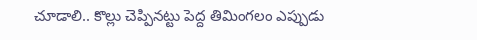చూడాలి.. కొల్లు చెప్పినట్టు పెద్ద తిమింగలం ఎప్పుడు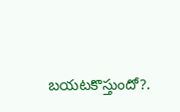బయటకొస్తుందో?.